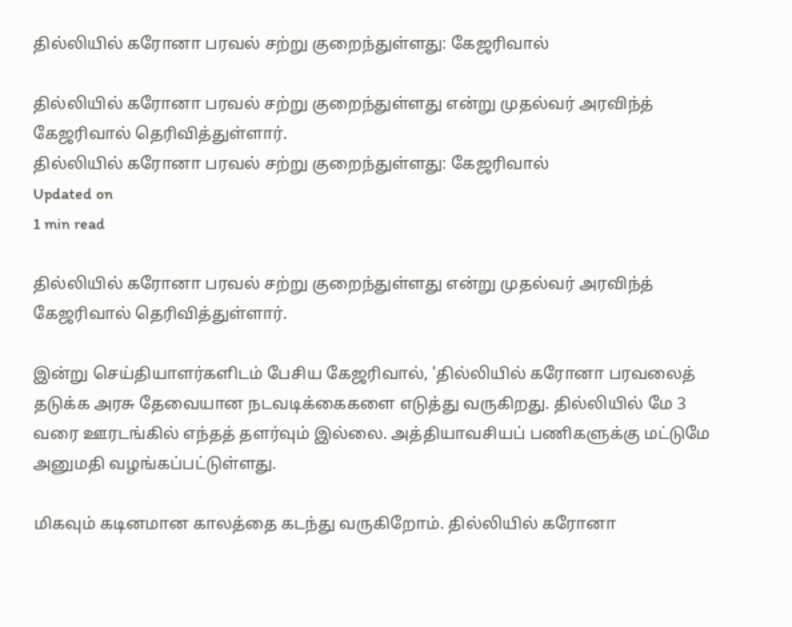தில்லியில் கரோனா பரவல் சற்று குறைந்துள்ளது: கேஜரிவால்

தில்லியில் கரோனா பரவல் சற்று குறைந்துள்ளது என்று முதல்வர் அரவிந்த் கேஜரிவால் தெரிவித்துள்ளார்.
தில்லியில் கரோனா பரவல் சற்று குறைந்துள்ளது: கேஜரிவால்
Updated on
1 min read

தில்லியில் கரோனா பரவல் சற்று குறைந்துள்ளது என்று முதல்வர் அரவிந்த் கேஜரிவால் தெரிவித்துள்ளார்.

இன்று செய்தியாளர்களிடம் பேசிய கேஜரிவால், 'தில்லியில் கரோனா பரவலைத் தடுக்க அரசு தேவையான நடவடிக்கைகளை எடுத்து வருகிறது. தில்லியில் மே 3 வரை ஊரடங்கில் எந்தத் தளர்வும் இல்லை. அத்தியாவசியப் பணிகளுக்கு மட்டுமே அனுமதி வழங்கப்பட்டுள்ளது.

மிகவும் கடினமான காலத்தை கடந்து வருகிறோம். தில்லியில் கரோனா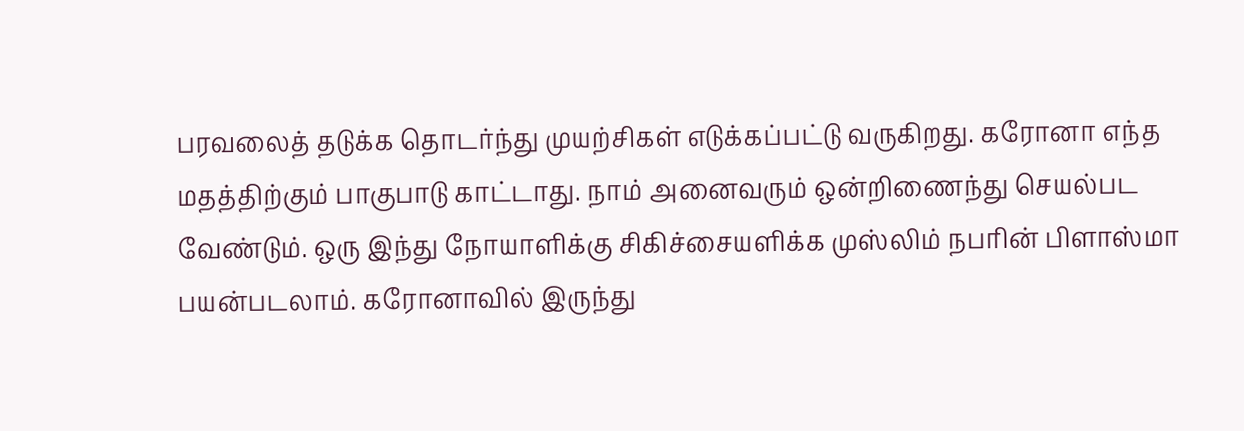பரவலைத் தடுக்க தொடர்ந்து முயற்சிகள் எடுக்கப்பட்டு வருகிறது. கரோனா எந்த மதத்திற்கும் பாகுபாடு காட்டாது. நாம் அனைவரும் ஒன்றிணைந்து செயல்பட வேண்டும். ஒரு இந்து நோயாளிக்கு சிகிச்சையளிக்க முஸ்லிம் நபரின் பிளாஸ்மா பயன்படலாம். கரோனாவில் இருந்து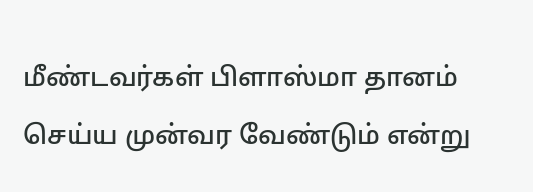மீண்டவர்கள் பிளாஸ்மா தானம் செய்ய முன்வர வேண்டும் என்று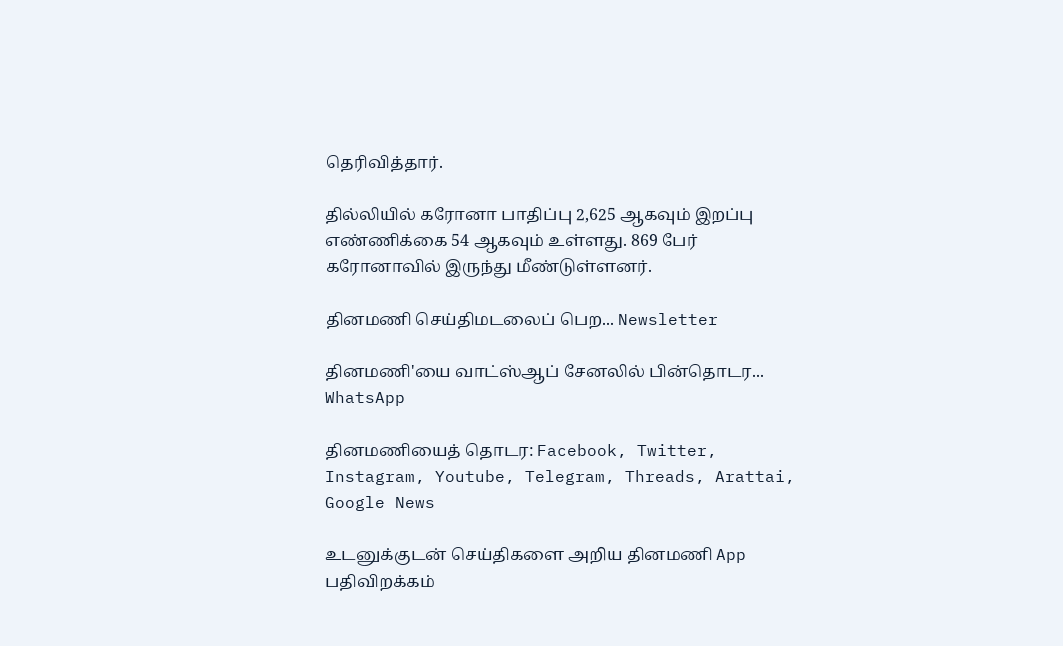தெரிவித்தார்.

தில்லியில் கரோனா பாதிப்பு 2,625 ஆகவும் இறப்பு எண்ணிக்கை 54 ஆகவும் உள்ளது. 869 பேர் கரோனாவில் இருந்து மீண்டுள்ளனர்.

தினமணி செய்திமடலைப் பெற... Newsletter

தினமணி'யை வாட்ஸ்ஆப் சேனலில் பின்தொடர... WhatsApp

தினமணியைத் தொடர: Facebook, Twitter, Instagram, Youtube, Telegram, Threads, Arattai, Google News

உடனுக்குடன் செய்திகளை அறிய தினமணி App பதிவிறக்கம்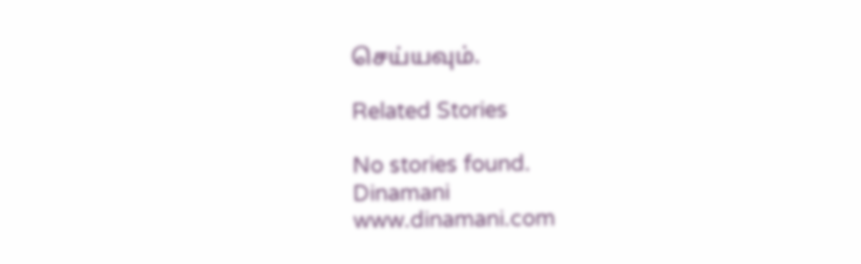செய்யவும்.

Related Stories

No stories found.
Dinamani
www.dinamani.com